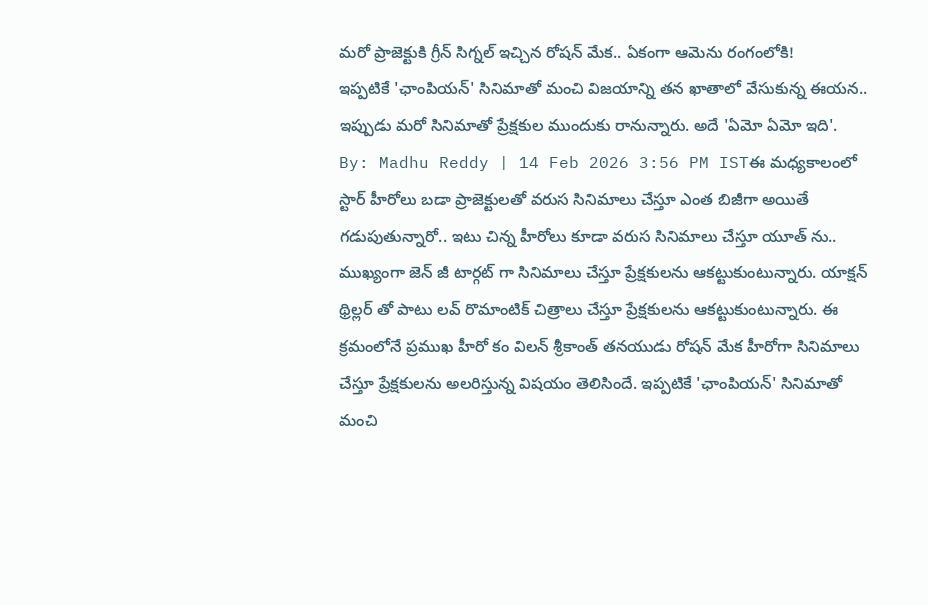మరో ప్రాజెక్టుకి గ్రీన్ సిగ్నల్ ఇచ్చిన రోషన్ మేక.. ఏకంగా ఆమెను రంగంలోకి!
ఇప్పటికే 'ఛాంపియన్' సినిమాతో మంచి విజయాన్ని తన ఖాతాలో వేసుకున్న ఈయన.. ఇప్పుడు మరో సినిమాతో ప్రేక్షకుల ముందుకు రానున్నారు. అదే 'ఏమో ఏమో ఇది'.
By: Madhu Reddy | 14 Feb 2026 3:56 PM ISTఈ మధ్యకాలంలో స్టార్ హీరోలు బడా ప్రాజెక్టులతో వరుస సినిమాలు చేస్తూ ఎంత బిజీగా అయితే గడుపుతున్నారో.. ఇటు చిన్న హీరోలు కూడా వరుస సినిమాలు చేస్తూ యూత్ ను.. ముఖ్యంగా జెన్ జీ టార్గట్ గా సినిమాలు చేస్తూ ప్రేక్షకులను ఆకట్టుకుంటున్నారు. యాక్షన్ థ్రిల్లర్ తో పాటు లవ్ రొమాంటిక్ చిత్రాలు చేస్తూ ప్రేక్షకులను ఆకట్టుకుంటున్నారు. ఈ క్రమంలోనే ప్రముఖ హీరో కం విలన్ శ్రీకాంత్ తనయుడు రోషన్ మేక హీరోగా సినిమాలు చేస్తూ ప్రేక్షకులను అలరిస్తున్న విషయం తెలిసిందే. ఇప్పటికే 'ఛాంపియన్' సినిమాతో మంచి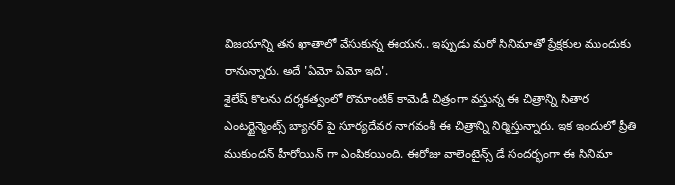విజయాన్ని తన ఖాతాలో వేసుకున్న ఈయన.. ఇప్పుడు మరో సినిమాతో ప్రేక్షకుల ముందుకు రానున్నారు. అదే 'ఏమో ఏమో ఇది'.
శైలేష్ కొలను దర్శకత్వంలో రొమాంటిక్ కామెడీ చిత్రంగా వస్తున్న ఈ చిత్రాన్ని సితార ఎంటర్టైన్మెంట్స్ బ్యానర్ పై సూర్యదేవర నాగవంశీ ఈ చిత్రాన్ని నిర్మిస్తున్నారు. ఇక ఇందులో ప్రీతి ముకుందన్ హీరోయిన్ గా ఎంపికయింది. ఈరోజు వాలెంటైన్స్ డే సందర్భంగా ఈ సినిమా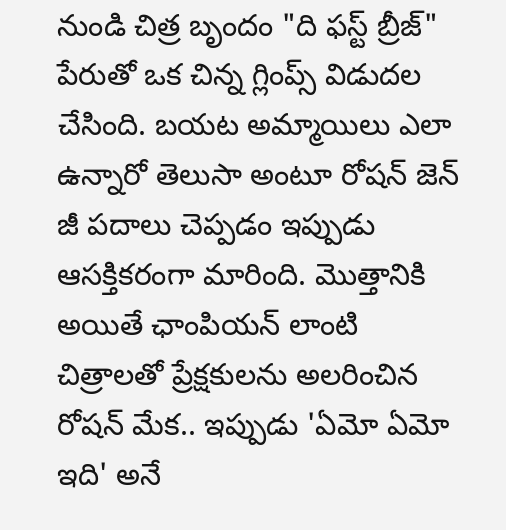నుండి చిత్ర బృందం "ది ఫస్ట్ బ్రీజ్" పేరుతో ఒక చిన్న గ్లింప్స్ విడుదల చేసింది. బయట అమ్మాయిలు ఎలా ఉన్నారో తెలుసా అంటూ రోషన్ జెన్ జీ పదాలు చెప్పడం ఇప్పుడు ఆసక్తికరంగా మారింది. మొత్తానికి అయితే ఛాంపియన్ లాంటి చిత్రాలతో ప్రేక్షకులను అలరించిన రోషన్ మేక.. ఇప్పుడు 'ఏమో ఏమో ఇది' అనే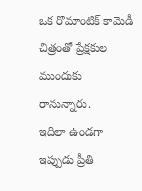ఒక రొమాంటిక్ కామెడీ చిత్రంతో ప్రేక్షకుల ముందుకు రానున్నారు.
ఇదిలా ఉండగా ఇప్పుడు ప్రీతి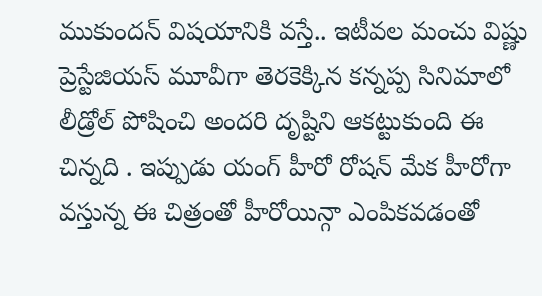ముకుందన్ విషయానికి వస్తే.. ఇటీవల మంచు విష్ణు ప్రెస్టేజియస్ మూవీగా తెరకెక్కిన కన్నప్ప సినిమాలో లీడ్రోల్ పోషించి అందరి దృష్టిని ఆకట్టుకుంది ఈ చిన్నది . ఇప్పుడు యంగ్ హీరో రోషన్ మేక హీరోగా వస్తున్న ఈ చిత్రంతో హీరోయిన్గా ఎంపికవడంతో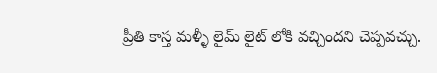ప్రీతి కాస్త మళ్ళీ లైమ్ లైట్ లోకి వచ్చిందని చెప్పవచ్చు.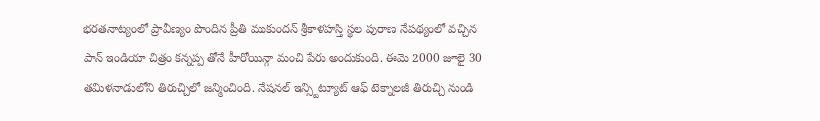భరతనాట్యంలో ప్రావీణ్యం పొందిన ప్రీతి ముకుందన్ శ్రీకాళహస్తి స్థల పురాణ నేపథ్యంలో వచ్చిన పాన్ ఇండియా చిత్రం కన్నప్ప తోనే హీరోయిన్గా మంచి పేరు అందుకుంది. ఈమె 2000 జూలై 30 తమిళనాడులోని తిరుచ్చిలో జన్మించింది. నేషనల్ ఇన్స్టిట్యూట్ ఆఫ్ టెక్నాలజీ తిరుచ్చి నుండి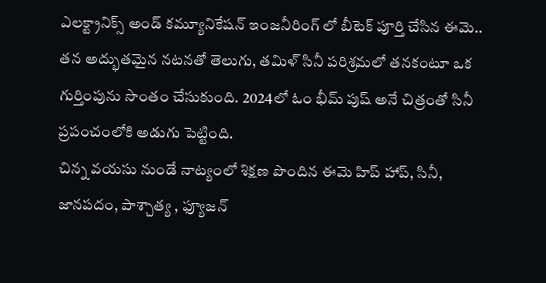ఎలక్ట్రానిక్స్ అండ్ కమ్యూనికేషన్ ఇంజనీరింగ్ లో బీటెక్ పూర్తి చేసిన ఈమె.. తన అద్భుతమైన నటనతో తెలుగు, తమిళ్ సినీ పరిశ్రమలో తనకంటూ ఒక గుర్తింపును సొంతం చేసుకుంది. 2024లో ఓం భీమ్ పుష్ అనే చిత్రంతో సినీ ప్రపంచంలోకి అడుగు పెట్టింది.
చిన్న వయసు నుండే నాట్యంలో శిక్షణ పొందిన ఈమె హిప్ హాప్, సినీ, జానపదం, పాశ్చాత్య , ఫ్యూజన్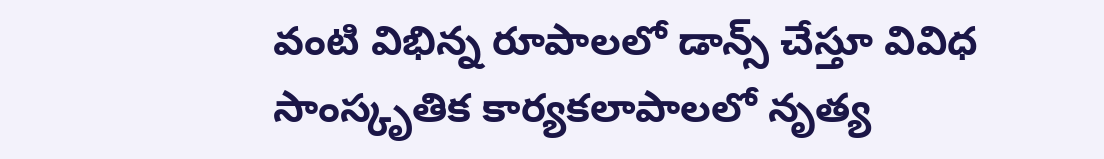వంటి విభిన్న రూపాలలో డాన్స్ చేస్తూ వివిధ సాంస్కృతిక కార్యకలాపాలలో నృత్య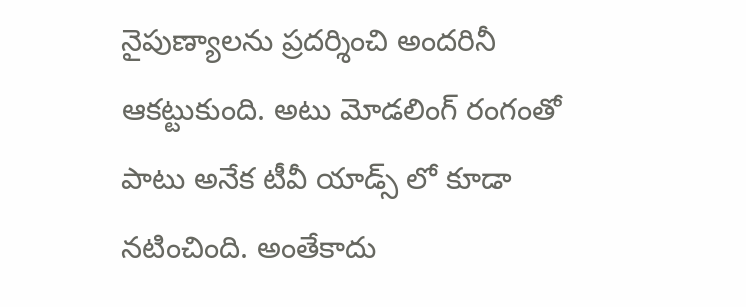నైపుణ్యాలను ప్రదర్శించి అందరినీ ఆకట్టుకుంది. అటు మోడలింగ్ రంగంతో పాటు అనేక టీవీ యాడ్స్ లో కూడా నటించింది. అంతేకాదు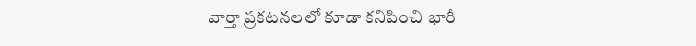వార్తా ప్రకటనలలో కూడా కనిపించి భారీ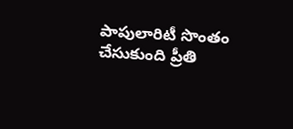పాపులారిటీ సొంతం చేసుకుంది ప్రీతి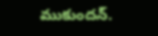ముకుందన్.